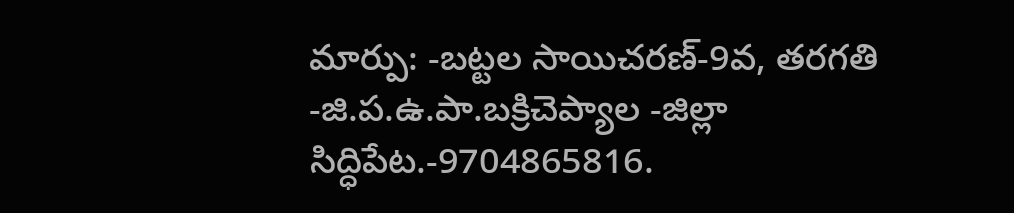మార్పు: -బట్టల సాయిచరణ్-9వ, తరగతి -జి.ప.ఉ.పా.బక్రిచెప్యాల -జిల్లా సిద్ధిపేట.-9704865816.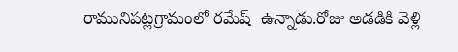రామునిపట్లగ్రామంలో రమేష్  ఉన్నాడు.రోజు అడడికి వెళ్లి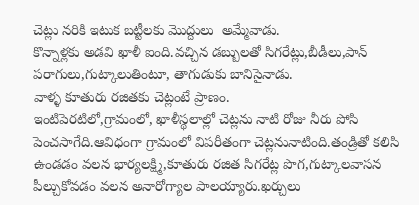చెట్లు నరికి ఇటుక బట్టీలకు మొద్దులు  అమ్మేవాడు.
కొన్నాళ్లకు అడవి ఖాళీ ఐంది.వచ్చిన డబ్బులతో సిగరేట్లు,బీడీలు,పాన్ పరాగులు,గుట్కాలుతింటూ, తాగుడుకు బానిసైనాడు.
వాళ్ళ కూతురు రజితకు చెట్లంటే ప్రాణం.
ఇంటిపెరటిలో,గ్రామంలో, ఖాళీస్థలాల్లో చెట్లను నాటి రోజు నీరు పోసి పెంచసాగేది.ఆవిధంగా గ్రామంలో విపరీతంగా చెట్లనునాటింది.తండ్రితో కలిసి ఉండడం వలన భార్యలక్ష్మి,కూతురు రజిత సిగరేట్ల పొగ,గుట్కాలవాసన పీల్చుకోవడం వలన అనారోగ్యాల పాలయ్యారు.ఖర్చులు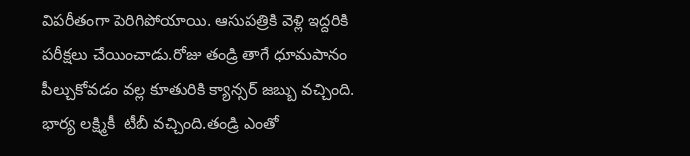విపరీతంగా పెరిగిపోయాయి. ఆసుపత్రికి వెళ్లి ఇద్దరికి పరీక్షలు చేయించాడు.రోజు తండ్రి తాగే ధూమపానం పీల్చుకోవడం వల్ల కూతురికి క్యాన్సర్ జబ్బు వచ్చింది.
భార్య లక్ష్మికీ  టీబీ వచ్చింది.తండ్రి ఎంతో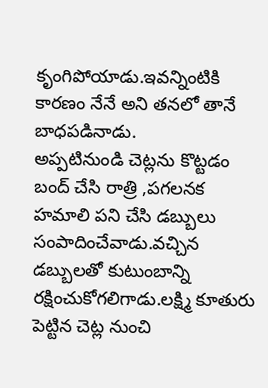కృంగిపోయాడు.ఇవన్నింటికి కారణం నేనే అని తనలో తానే బాధపడినాడు.
అప్పటినుండి చెట్లను కొట్టడం బంద్ చేసి రాత్రి ,పగలనక హమాలి పని చేసి డబ్బులు సంపాదించేవాడు.వచ్చిన డబ్బులతో కుటుంబాన్ని రక్షించుకోగలిగాడు.లక్ష్మి కూతురు పెట్టిన చెట్ల నుంచి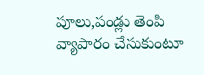పూలు,పండ్లు తెంపి వ్యాపారం చేసుకుంటూ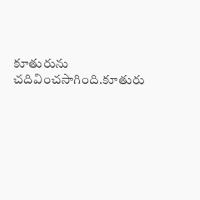కూతురును చదివించసాగింది.కూతురు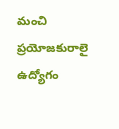మంచి ప్రయోజకురాలై ఉద్యోగం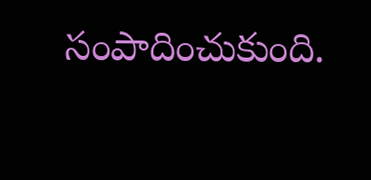సంపాదించుకుంది.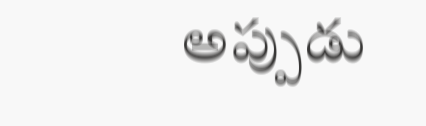అప్పుడు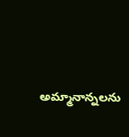అమ్మానాన్నలను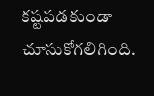కష్టపడకుండా చూసుకోగలిగింది.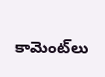కామెంట్‌లు